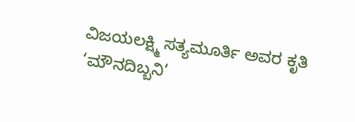ವಿಜಯಲಕ್ಷ್ಮಿ ಸತ್ಯಮೂರ್ತಿ ಅವರ ಕೃತಿ ‘ಮೌನದಿಬ್ಬನಿ‘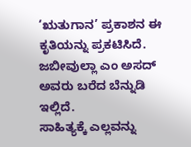‘ಋತುಗಾನ’ ಪ್ರಕಾಶನ ಈ ಕೃತಿಯನ್ನು ಪ್ರಕಟಿಸಿದೆ.
ಜಬೀವುಲ್ಲಾ ಎಂ ಅಸದ್ ಅವರು ಬರೆದ ಬೆನ್ನುಡಿ ಇಲ್ಲಿದೆ.
ಸಾಹಿತ್ಯಕ್ಕೆ ಎಲ್ಲವನ್ನು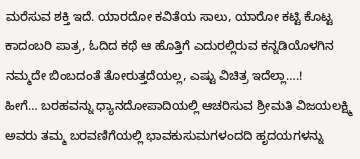ಮರೆಸುವ ಶಕ್ತಿ ಇದೆ. ಯಾರದೋ ಕವಿತೆಯ ಸಾಲು, ಯಾರೋ ಕಟ್ಟಿ ಕೊಟ್ಟ ಕಾದಂಬರಿ ಪಾತ್ರ, ಓದಿದ ಕಥೆ ಆ ಹೊತ್ತಿಗೆ ಎದುರಲ್ಲಿರುವ ಕನ್ನಡಿಯೊಳಗಿನ ನಮ್ಮದೇ ಬಿಂಬದಂತೆ ತೋರುತ್ತದೆಯಲ್ಲ, ಎಷ್ಟು ವಿಚಿತ್ರ ಇದೆಲ್ಲಾ….!
ಹೀಗೆ… ಬರಹವನ್ನು ಧ್ಯಾನದೋಪಾದಿಯಲ್ಲಿ ಆಚರಿಸುವ ಶ್ರೀಮತಿ ವಿಜಯಲಕ್ಷ್ಮಿ ಅವರು ತಮ್ಮ ಬರವಣಿಗೆಯಲ್ಲಿ ಭಾವಕುಸುಮಗಳಂದದಿ ಹೃದಯಗಳನ್ನು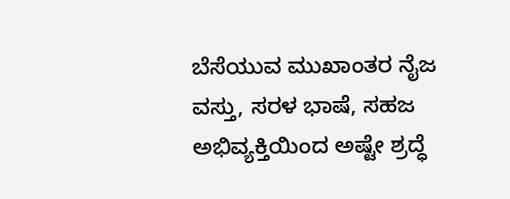ಬೆಸೆಯುವ ಮುಖಾಂತರ ನೈಜ ವಸ್ತು, ಸರಳ ಭಾಷೆ, ಸಹಜ ಅಭಿವ್ಯಕ್ತಿಯಿಂದ ಅಷ್ಟೇ ಶ್ರದ್ಧೆ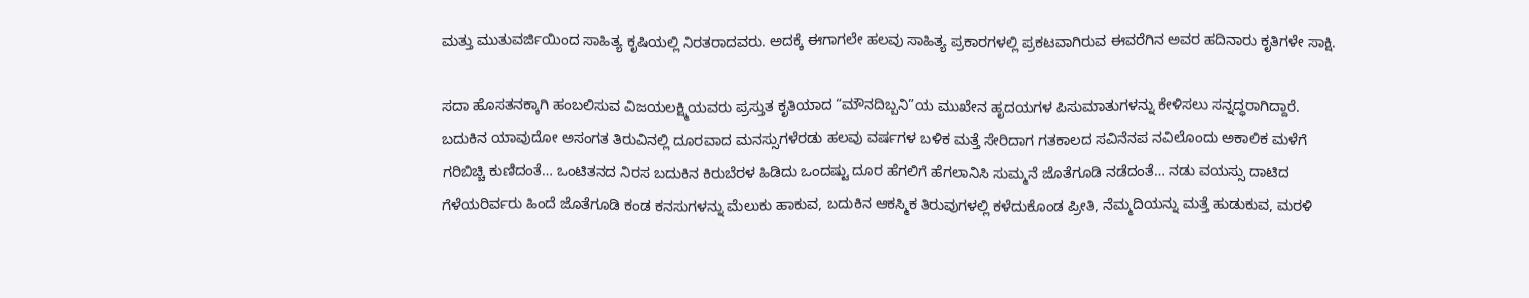ಮತ್ತು ಮುತುವರ್ಜಿಯಿಂದ ಸಾಹಿತ್ಯ ಕೃಷಿಯಲ್ಲಿ ನಿರತರಾದವರು. ಅದಕ್ಕೆ ಈಗಾಗಲೇ ಹಲವು ಸಾಹಿತ್ಯ ಪ್ರಕಾರಗಳಲ್ಲಿ ಪ್ರಕಟವಾಗಿರುವ ಈವರೆಗಿನ ಅವರ ಹದಿನಾರು ಕೃತಿಗಳೇ ಸಾಕ್ಷಿ.

ಸದಾ ಹೊಸತನಕ್ಕಾಗಿ ಹಂಬಲಿಸುವ ವಿಜಯಲಕ್ಷ್ಮಿಯವರು ಪ್ರಸ್ತುತ ಕೃತಿಯಾದ “ಮೌನದಿಬ್ಬನಿ”ಯ ಮುಖೇನ ಹೃದಯಗಳ ಪಿಸುಮಾತುಗಳನ್ನು ಕೇಳಿಸಲು ಸನ್ನದ್ಧರಾಗಿದ್ದಾರೆ. ಬದುಕಿನ ಯಾವುದೋ ಅಸಂಗತ ತಿರುವಿನಲ್ಲಿ ದೂರವಾದ ಮನಸ್ಸುಗಳೆರಡು ಹಲವು ವರ್ಷಗಳ ಬಳಿಕ ಮತ್ತೆ ಸೇರಿದಾಗ ಗತಕಾಲದ ಸವಿನೆನಪ ನವಿಲೊಂದು ಅಕಾಲಿಕ ಮಳೆಗೆ ಗರಿಬಿಚ್ಚಿ ಕುಣಿದಂತೆ… ಒಂಟಿತನದ ನಿರಸ ಬದುಕಿನ ಕಿರುಬೆರಳ ಹಿಡಿದು ಒಂದಷ್ಟು ದೂರ ಹೆಗಲಿಗೆ ಹೆಗಲಾನಿಸಿ ಸುಮ್ಮನೆ ಜೊತೆಗೂಡಿ ನಡೆದಂತೆ… ನಡು ವಯಸ್ಸು ದಾಟಿದ ಗೆಳೆಯರಿರ್ವರು ಹಿಂದೆ ಜೊತೆಗೂಡಿ ಕಂಡ ಕನಸುಗಳನ್ನು ಮೆಲುಕು ಹಾಕುವ, ಬದುಕಿನ ಆಕಸ್ಮಿಕ ತಿರುವುಗಳಲ್ಲಿ ಕಳೆದುಕೊಂಡ ಪ್ರೀತಿ, ನೆಮ್ಮದಿಯನ್ನು ಮತ್ತೆ ಹುಡುಕುವ, ಮರಳಿ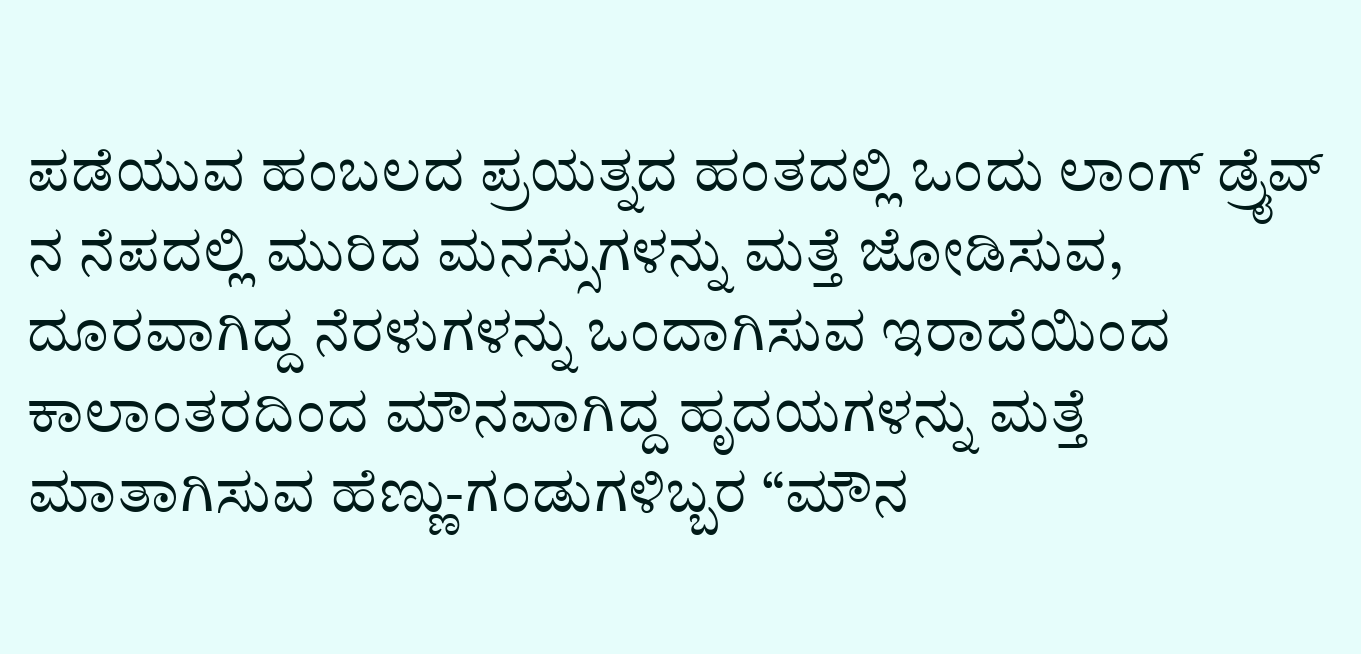ಪಡೆಯುವ ಹಂಬಲದ ಪ್ರಯತ್ನದ ಹಂತದಲ್ಲಿ ಒಂದು ಲಾಂಗ್ ಡ್ರೈವ್ ನ ನೆಪದಲ್ಲಿ ಮುರಿದ ಮನಸ್ಸುಗಳನ್ನು ಮತ್ತೆ ಜೋಡಿಸುವ, ದೂರವಾಗಿದ್ದ ನೆರಳುಗಳನ್ನು ಒಂದಾಗಿಸುವ ಇರಾದೆಯಿಂದ ಕಾಲಾಂತರದಿಂದ ಮೌನವಾಗಿದ್ದ ಹೃದಯಗಳನ್ನು ಮತ್ತೆ ಮಾತಾಗಿಸುವ ಹೆಣ್ಣು-ಗಂಡುಗಳಿಬ್ಬರ “ಮೌನ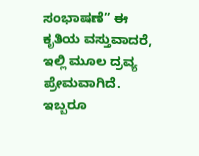ಸಂಭಾಷಣೆ” ಈ ಕೃತಿಯ ವಸ್ತುವಾದರೆ, ಇಲ್ಲಿ ಮೂಲ ದ್ರವ್ಯ ಪ್ರೇಮವಾಗಿದೆ.
ಇಬ್ಬರೂ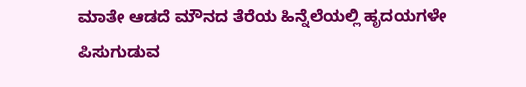ಮಾತೇ ಆಡದೆ ಮೌನದ ತೆರೆಯ ಹಿನ್ನೆಲೆಯಲ್ಲಿ ಹೃದಯಗಳೇ ಪಿಸುಗುಡುವ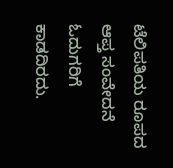ಟೆಲಿಪತಿಯ ರೂಪದ ಆಪ್ತ ಸಂವೇದನೆ ಓದುಗರಿಗೆ ಕಾಡದಿರದು.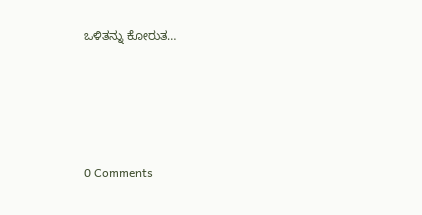ಒಳಿತನ್ನು ಕೋರುತ…






0 Comments